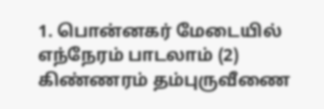1. பொன்னகர் மேடையில் எந்நேரம் பாடலாம் (2) கிண்ணரம் தம்புருவீணை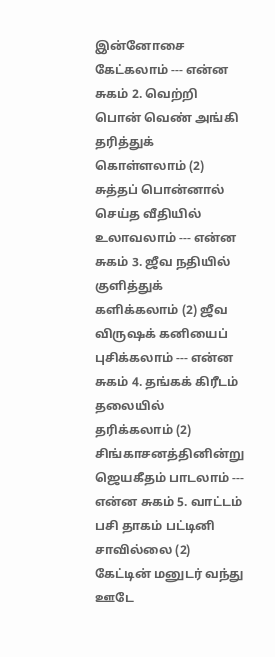இன்னோசை கேட்கலாம் --- என்ன சுகம் 2. வெற்றி பொன் வெண் அங்கி தரித்துக் கொள்ளலாம் (2) சுத்தப் பொன்னால் செய்த வீதியில் உலாவலாம் --- என்ன சுகம் 3. ஜீவ நதியில் குளித்துக் களிக்கலாம் (2) ஜீவ விருஷக் கனியைப் புசிக்கலாம் --- என்ன சுகம் 4. தங்கக் கிரீடம் தலையில் தரிக்கலாம் (2) சிங்காசனத்தினின்று ஜெயகீதம் பாடலாம் --- என்ன சுகம் 5. வாட்டம் பசி தாகம் பட்டினி சாவில்லை (2) கேட்டின் மனுடர் வந்து ஊடே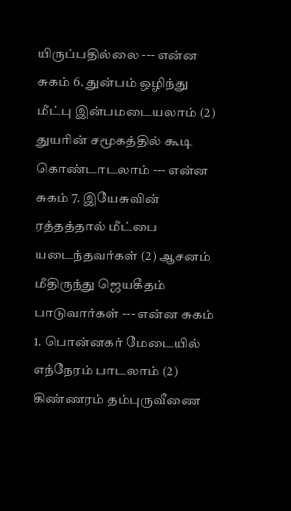யிருப்பதில்லை --- என்ன சுகம் 6. துன்பம் ஒழிந்து மீட்பு இன்பமடையலாம் (2) துயரின் சமூகத்தில் கூடி கொண்டாடலாம் --- என்ன சுகம் 7. இயேசுவின் ரத்தத்தால் மீட்பை யடைந்தவர்கள் (2) ஆசனம் மீதிருந்து ஜெயகீதம் பாடுவார்கள் --- என்ன சுகம்
1. பொன்னகர் மேடையில் எந்நேரம் பாடலாம் (2) கிண்ணரம் தம்புருவீணை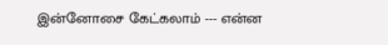இன்னோசை கேட்கலாம் --- என்ன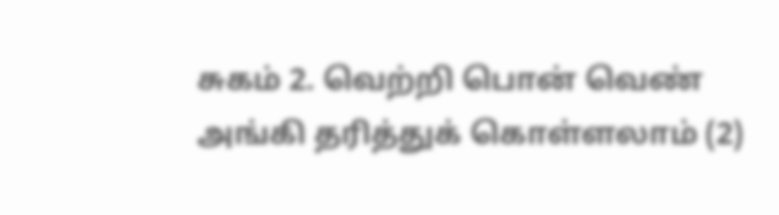சுகம் 2. வெற்றி பொன் வெண் அங்கி தரித்துக் கொள்ளலாம் (2)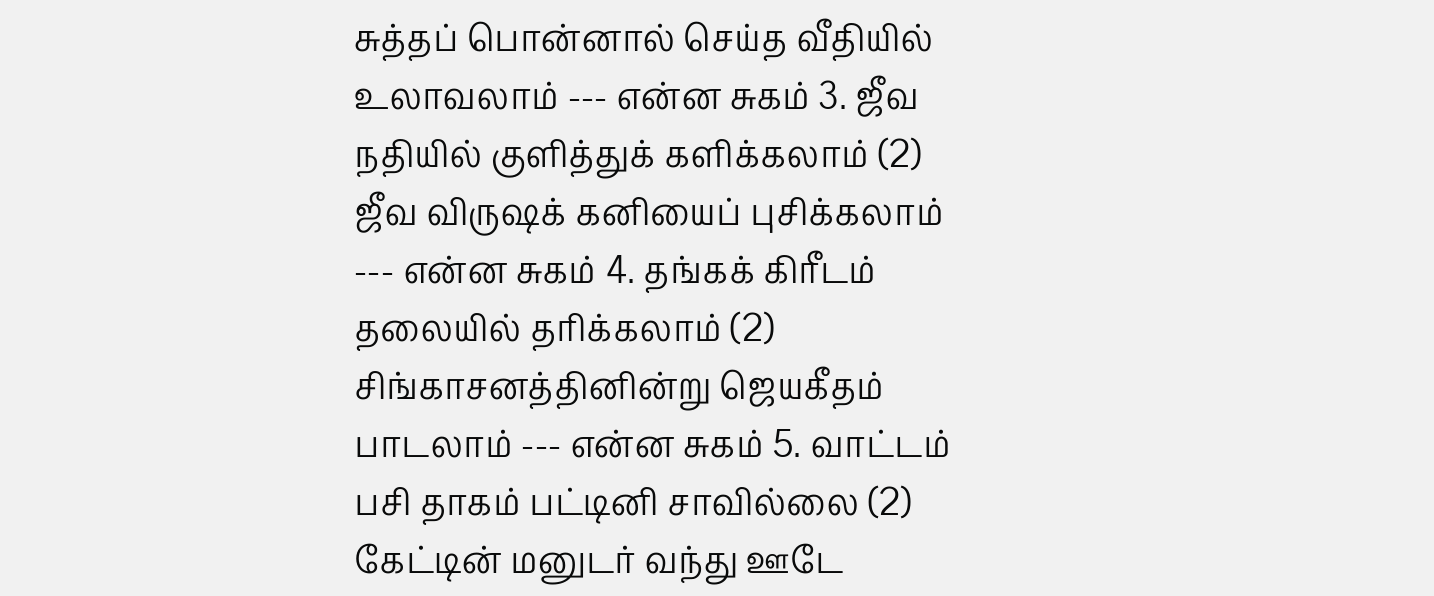சுத்தப் பொன்னால் செய்த வீதியில் உலாவலாம் --- என்ன சுகம் 3. ஜீவ நதியில் குளித்துக் களிக்கலாம் (2) ஜீவ விருஷக் கனியைப் புசிக்கலாம் --- என்ன சுகம் 4. தங்கக் கிரீடம் தலையில் தரிக்கலாம் (2) சிங்காசனத்தினின்று ஜெயகீதம் பாடலாம் --- என்ன சுகம் 5. வாட்டம் பசி தாகம் பட்டினி சாவில்லை (2) கேட்டின் மனுடர் வந்து ஊடே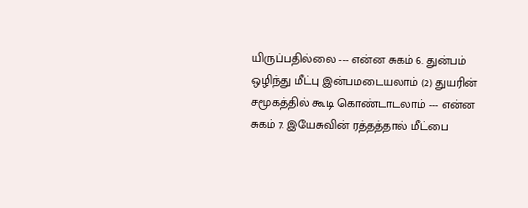யிருப்பதில்லை --- என்ன சுகம் 6. துன்பம் ஒழிந்து மீட்பு இன்பமடையலாம் (2) துயரின் சமூகத்தில் கூடி கொண்டாடலாம் --- என்ன சுகம் 7. இயேசுவின் ரத்தத்தால் மீட்பை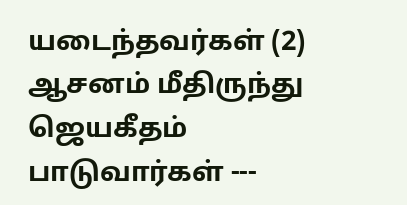யடைந்தவர்கள் (2) ஆசனம் மீதிருந்து ஜெயகீதம் பாடுவார்கள் ---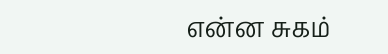என்ன சுகம்